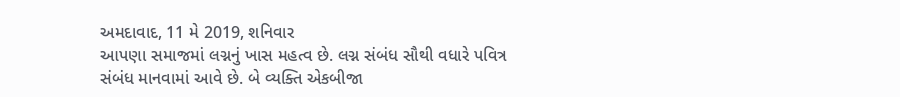અમદાવાદ, 11 મે 2019, શનિવાર
આપણા સમાજમાં લગ્નનું ખાસ મહત્વ છે. લગ્ન સંબંધ સૌથી વધારે પવિત્ર સંબંધ માનવામાં આવે છે. બે વ્યક્તિ એકબીજા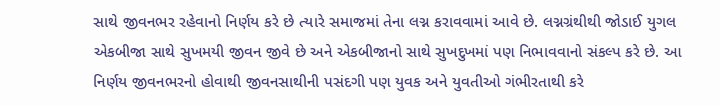સાથે જીવનભર રહેવાનો નિર્ણય કરે છે ત્યારે સમાજમાં તેના લગ્ન કરાવવામાં આવે છે. લગ્નગ્રંથીથી જોડાઈ યુગલ એકબીજા સાથે સુખમયી જીવન જીવે છે અને એકબીજાનો સાથે સુખદુખમાં પણ નિભાવવાનો સંકલ્પ કરે છે. આ નિર્ણય જીવનભરનો હોવાથી જીવનસાથીની પસંદગી પણ યુવક અને યુવતીઓ ગંભીરતાથી કરે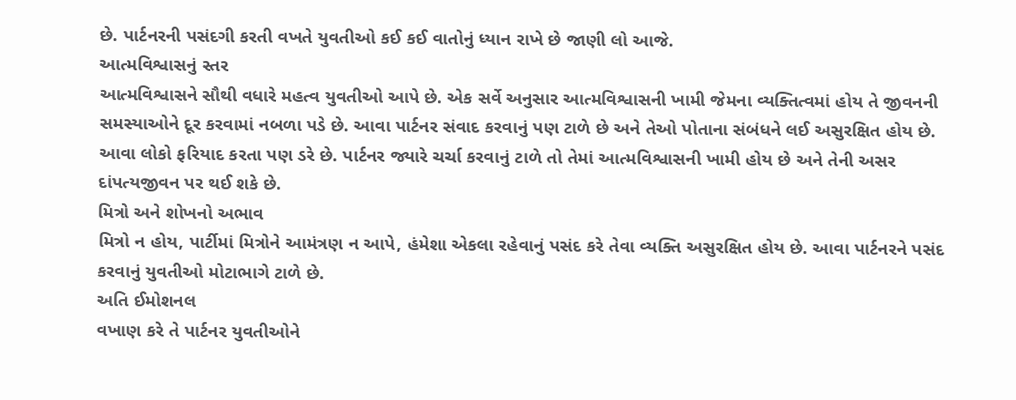છે. પાર્ટનરની પસંદગી કરતી વખતે યુવતીઓ કઈ કઈ વાતોનું ધ્યાન રાખે છે જાણી લો આજે.
આત્મવિશ્વાસનું સ્તર
આત્મવિશ્વાસને સૌથી વધારે મહત્વ યુવતીઓ આપે છે. એક સર્વે અનુસાર આત્મવિશ્વાસની ખામી જેમના વ્યક્તિત્વમાં હોય તે જીવનની સમસ્યાઓને દૂર કરવામાં નબળા પડે છે. આવા પાર્ટનર સંવાદ કરવાનું પણ ટાળે છે અને તેઓ પોતાના સંબંધને લઈ અસુરક્ષિત હોય છે. આવા લોકો ફરિયાદ કરતા પણ ડરે છે. પાર્ટનર જ્યારે ચર્ચા કરવાનું ટાળે તો તેમાં આત્મવિશ્વાસની ખામી હોય છે અને તેની અસર દાંપત્યજીવન પર થઈ શકે છે.
મિત્રો અને શોખનો અભાવ
મિત્રો ન હોય, પાર્ટીમાં મિત્રોને આમંત્રણ ન આપે, હંમેશા એકલા રહેવાનું પસંદ કરે તેવા વ્યક્તિ અસુરક્ષિત હોય છે. આવા પાર્ટનરને પસંદ કરવાનું યુવતીઓ મોટાભાગે ટાળે છે.
અતિ ઈમોશનલ
વખાણ કરે તે પાર્ટનર યુવતીઓને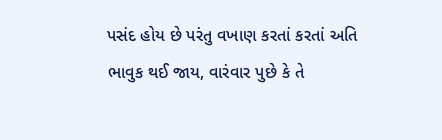પસંદ હોય છે પરંતુ વખાણ કરતાં કરતાં અતિ ભાવુક થઈ જાય, વારંવાર પુછે કે તે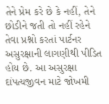તેને પ્રેમ કરે છે કે નહીં, તેને છોડીને જતી તો નહીં રહેને તેવા પ્રશ્નો કરતાં પાર્ટનર અસુરક્ષાની લાગણીથી પીડિત હોય છે. આ અસુરક્ષા દાંપત્યજીવન માટે જોખમી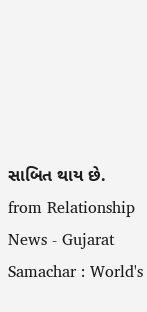સાબિત થાય છે.
from Relationship News - Gujarat Samachar : World's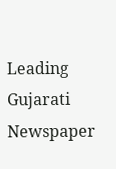Leading Gujarati Newspaper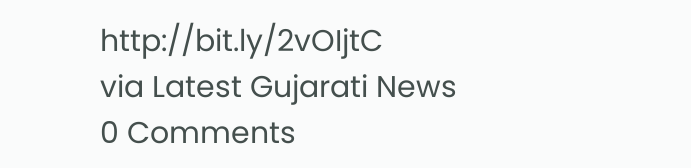http://bit.ly/2vOIjtC
via Latest Gujarati News
0 Comments